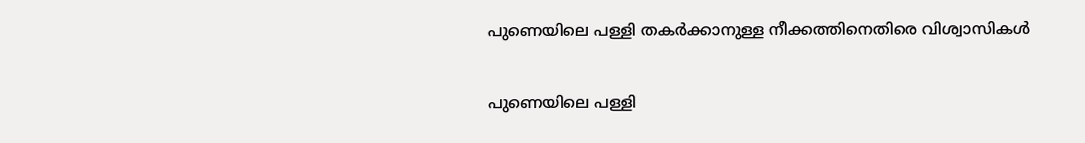പുണെയിലെ പള്ളി തകർക്കാനുള്ള നീക്കത്തിനെതിരെ വിശ്വാസികൾ

പുണെയിലെ പള്ളി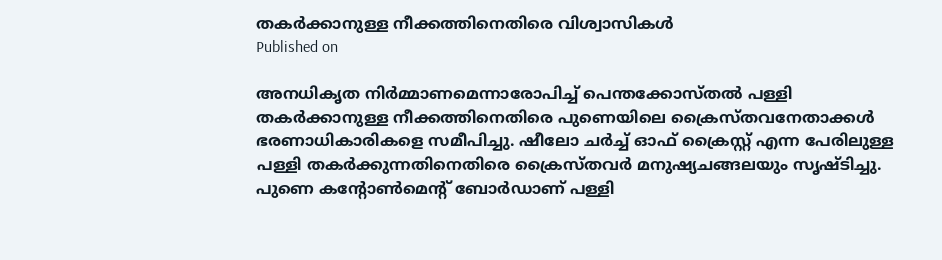തകർക്കാനുള്ള നീക്കത്തിനെതിരെ വിശ്വാസികൾ
Published on

അനധികൃത നിർമ്മാണമെന്നാരോപിച്ച് പെന്തക്കോസ്തൽ പള്ളി തകർക്കാനുള്ള നീക്കത്തിനെതിരെ പുണെയിലെ ക്രൈസ്തവനേതാക്കൾ ഭരണാധികാരികളെ സമീപിച്ചു. ഷീലോ ചർച്ച് ഓഫ് ക്രൈസ്റ്റ് എന്ന പേരിലുള്ള പള്ളി തകർക്കുന്നതിനെതിരെ ക്രൈസ്തവർ മനുഷ്യചങ്ങലയും സൃഷ്ടിച്ചു. പുണെ കന്റോൺമെന്റ് ബോർഡാണ് പള്ളി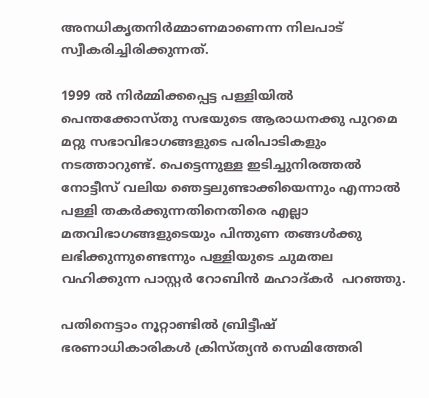അനധികൃതനിർമ്മാണമാണെന്ന നിലപാട് സ്വീകരിച്ചിരിക്കുന്നത്.

1999 ൽ നിർമ്മിക്കപ്പെട്ട പള്ളിയിൽ പെന്തക്കോസ്തു സഭയുടെ ആരാധനക്കു പുറമെ മറ്റു സഭാവിഭാഗങ്ങളുടെ പരിപാടികളും നടത്താറുണ്ട്. പെട്ടെന്നുള്ള ഇടിച്ചുനിരത്തൽ നോട്ടീസ് വലിയ ഞെട്ടലുണ്ടാക്കിയെന്നും എന്നാൽ പള്ളി തകർക്കുന്നതിനെതിരെ എല്ലാ മതവിഭാഗങ്ങളുടെയും പിന്തുണ തങ്ങൾക്കു ലഭിക്കുന്നുണ്ടെന്നും പള്ളിയുടെ ചുമതല വഹിക്കുന്ന പാസ്റ്റർ റോബിൻ മഹാദ്കർ  പറഞ്ഞു.

പതിനെട്ടാം നൂറ്റാണ്ടിൽ ബ്രിട്ടീഷ് ഭരണാധികാരികൾ ക്രിസ്ത്യൻ സെമിത്തേരി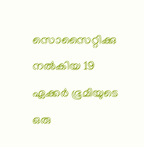സൊസൈറ്റിക്കു നൽകിയ 19 ഏക്കർ ഭൂമിയുടെ ഒരു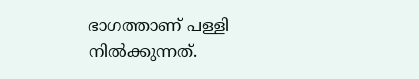ഭാഗത്താണ് പള്ളി നിൽക്കുന്നത്.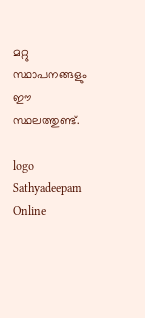മറ്റു സ്ഥാപനങ്ങളും ഈ സ്ഥലത്തുണ്ട്.

logo
Sathyadeepam Online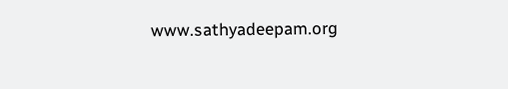www.sathyadeepam.org